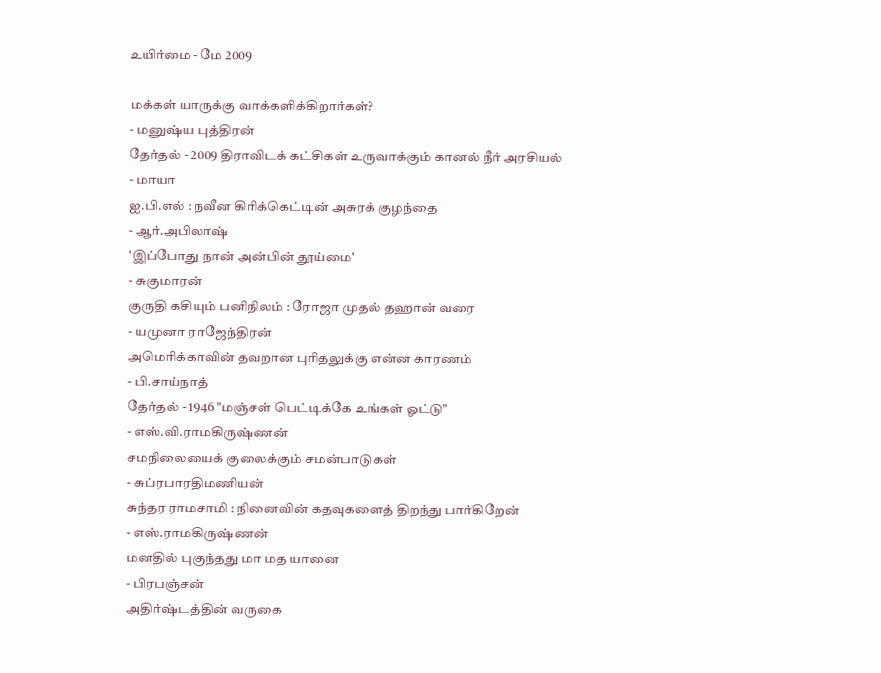உயிர்மை - மே 2009

மக்கள் யாருக்கு வாக்களிக்கிறார்கள்?
- மனுஷ்ய புத்திரன்
தேர்தல் - 2009 திராவிடக் கட்சிகள் உருவாக்கும் கானல் நீர் அரசியல்
- மாயா
ஐ.பி.எல் : நவீன கிரிக்கெட்டின் அசுரக் குழந்தை
- ஆர்.அபிலாஷ்
'இப்போது நான் அன்பின் தூய்மை'
- சுகுமாரன்
குருதி கசியும் பனிநிலம் : ரோஜா முதல் தஹான் வரை
- யமுனா ராஜேந்திரன்
அமெரிக்காவின் தவறான புரிதலுக்கு என்ன காரணம்
- பி.சாய்நாத்
தேர்தல் - 1946 "மஞ்சள் பெட்டிக்கே உங்கள் ஓட்டு"
- எஸ்.வி.ராமகிருஷ்ணன்
சமநிலையைக் குலைக்கும் சமன்பாடுகள்
- சுப்ரபாரதிமணியன்
சுந்தர ராமசாமி : நினைவின் கதவுகளைத் திறந்து பார்கிறேன்
- எஸ்.ராமகிருஷ்ணன்
மனதில் புகுந்தது மா மத யானை
- பிரபஞ்சன்
அதிர்ஷ்டத்தின் வருகை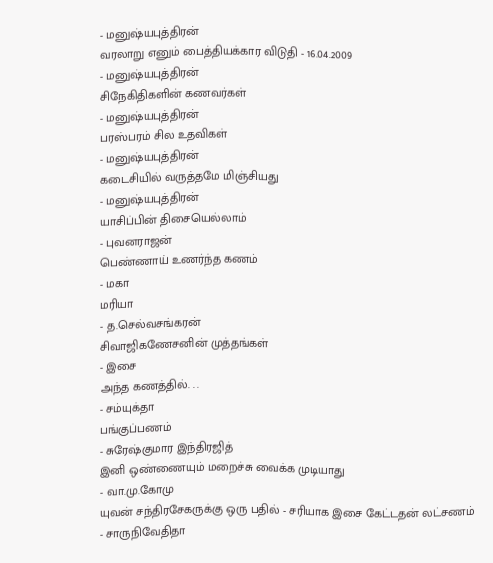- மனுஷ்யபுத்திரன்
வரலாறு எனும் பைத்தியக்கார விடுதி - 16.04.2009
- மனுஷ்யபுத்திரன்
சிநேகிதிகளின் கணவர்கள்
- மனுஷ்யபுத்திரன்
பரஸ்பரம் சில உதவிகள்
- மனுஷ்யபுத்திரன்
கடைசியில் வருத்தமே மிஞ்சியது
- மனுஷ்யபுத்திரன்
யாசிப்பின் திசையெல்லாம்
- புவனராஜன்
பெண்ணாய் உணர்ந்த கணம்
- மகா
மரியா
- த.செல்வசங்கரன்
சிவாஜிகணேசனின் முத்தங்கள்
- இசை
அந்த கணத்தில். . .
- சம்யுக்தா
பங்குப்பணம்
- சுரேஷ்குமார இந்திரஜித்
இனி ஒண்ணையும் மறைச்சு வைக்க முடியாது
- வா.மு.கோமு
யுவன் சந்திரசேகருக்கு ஒரு பதில் - சரியாக இசை கேட்டதன் லட்சணம்
- சாருநிவேதிதா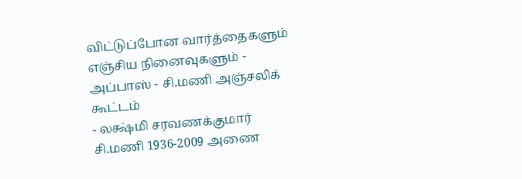விட்டுப்போன வார்த்தைகளும் எஞ்சிய நினைவுகளும் - அப்பாஸ் - சி.மணி அஞ்சலிக் கூட்டம்
- லக்ஷ்மி சரவணக்குமார்
சி.மணி 1936-2009 அணை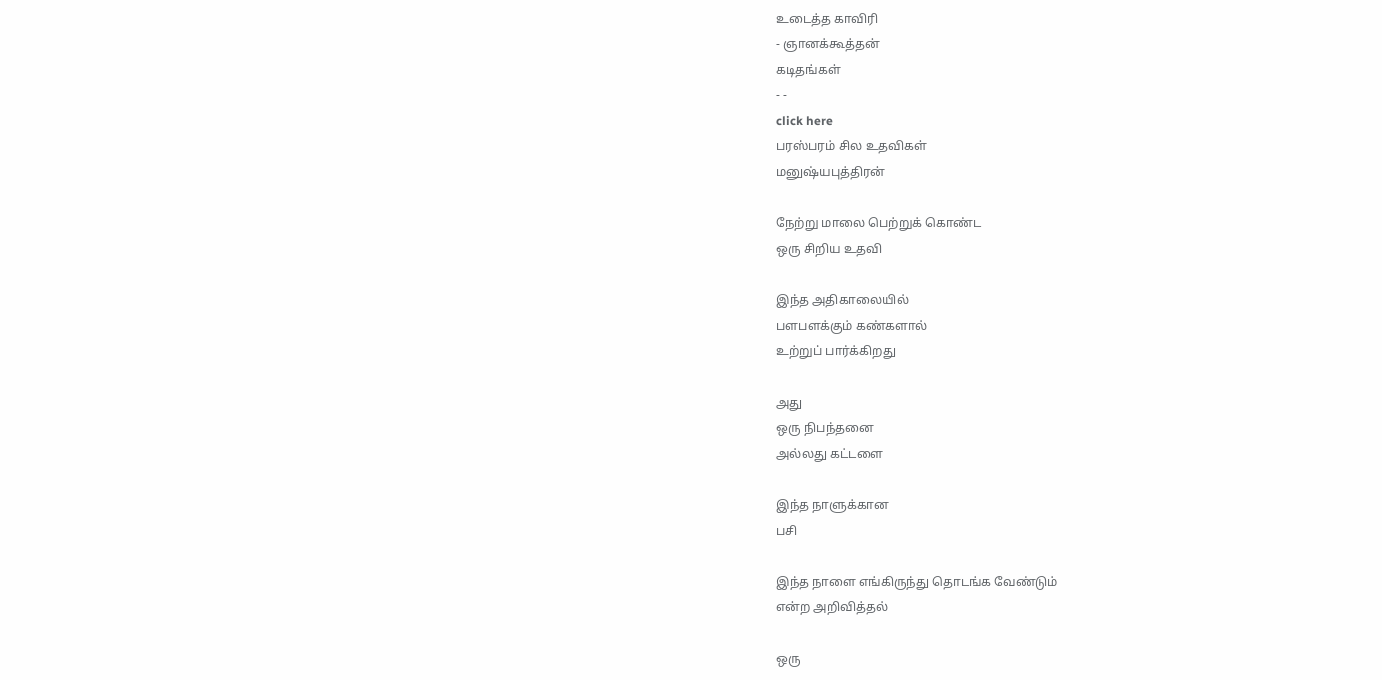உடைத்த காவிரி
- ஞானக்கூத்தன்
கடிதங்கள்
- -
click here
பரஸ்பரம் சில உதவிகள்
மனுஷ்யபுத்திரன்

நேற்று மாலை பெற்றுக் கொண்ட
ஒரு சிறிய உதவி

இந்த அதிகாலையில்
பளபளக்கும் கண்களால்
உற்றுப் பார்க்கிறது

அது
ஒரு நிபந்தனை
அல்லது கட்டளை

இந்த நாளுக்கான
பசி

இந்த நாளை எங்கிருந்து தொடங்க வேண்டும்
என்ற அறிவித்தல்

ஒரு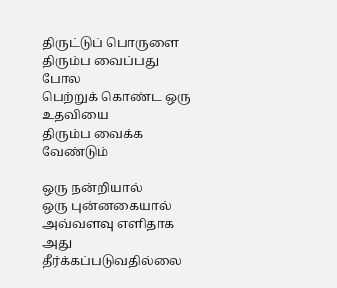திருட்டுப் பொருளை
திரும்ப வைப்பது போல
பெற்றுக் கொண்ட ஒரு உதவியை
திரும்ப வைக்க வேண்டும்

ஒரு நன்றியால்
ஒரு புன்னகையால்
அவ்வளவு எளிதாக
அது தீர்க்கப்படுவதில்லை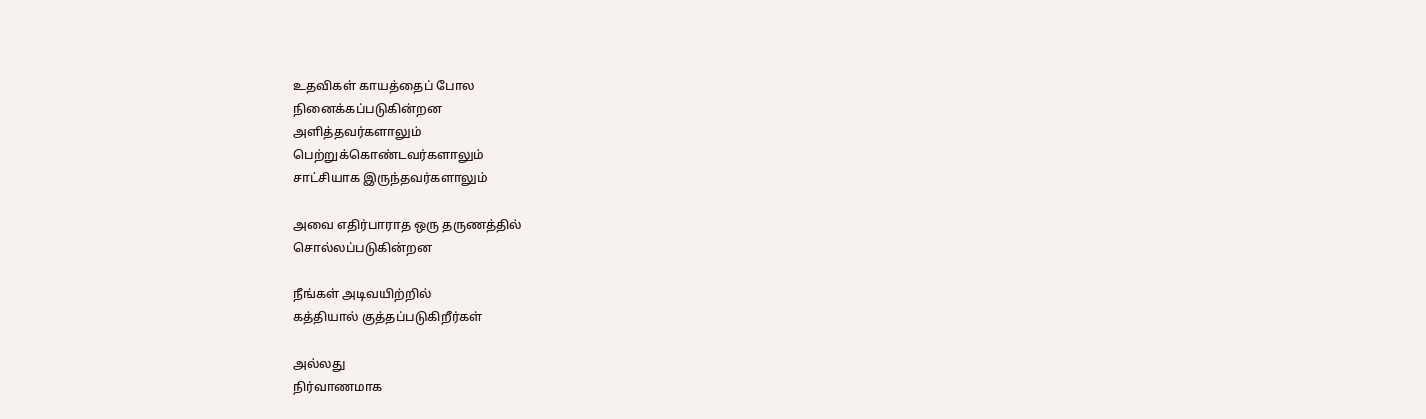உதவிகள் காயத்தைப் போல
நினைக்கப்படுகின்றன
அளித்தவர்களாலும்
பெற்றுக்கொண்டவர்களாலும்
சாட்சியாக இருந்தவர்களாலும்

அவை எதிர்பாராத ஒரு தருணத்தில்
சொல்லப்படுகின்றன

நீங்கள் அடிவயிற்றில்
கத்தியால் குத்தப்படுகிறீர்கள்

அல்லது
நிர்வாணமாக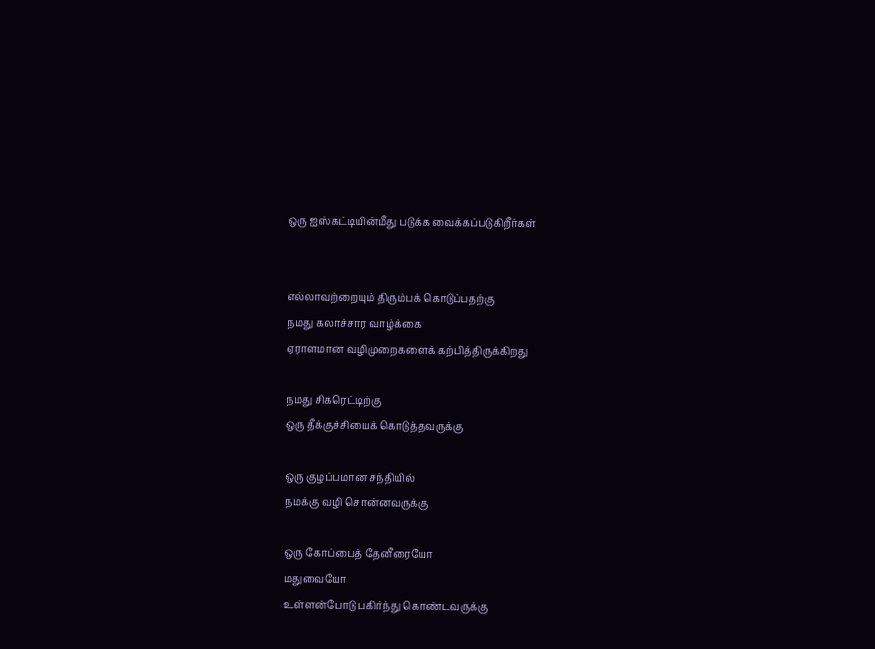ஒரு ஐஸ்கட்டியின்மீது படுக்க வைக்கப்படுகிறீர்கள்


எல்லாவற்றையும் திரும்பக் கொடுப்பதற்கு
நமது கலாச்சார வாழ்க்கை
ஏராளமான வழிமுறைகளைக் கற்பித்திருக்கிறது

நமது சிகரெட்டிற்கு
ஒரு தீக்குச்சியைக் கொடுத்தவருக்கு

ஒரு குழப்பமான சந்தியில்
நமக்கு வழி சொன்னவருக்கு

ஒரு கோப்பைத் தேனீரையோ
மதுவையோ
உள்ளன்போடு பகிர்ந்து கொண்டவருக்கு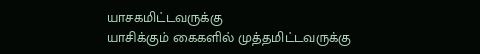யாசகமிட்டவருக்கு
யாசிக்கும் கைகளில் முத்தமிட்டவருக்கு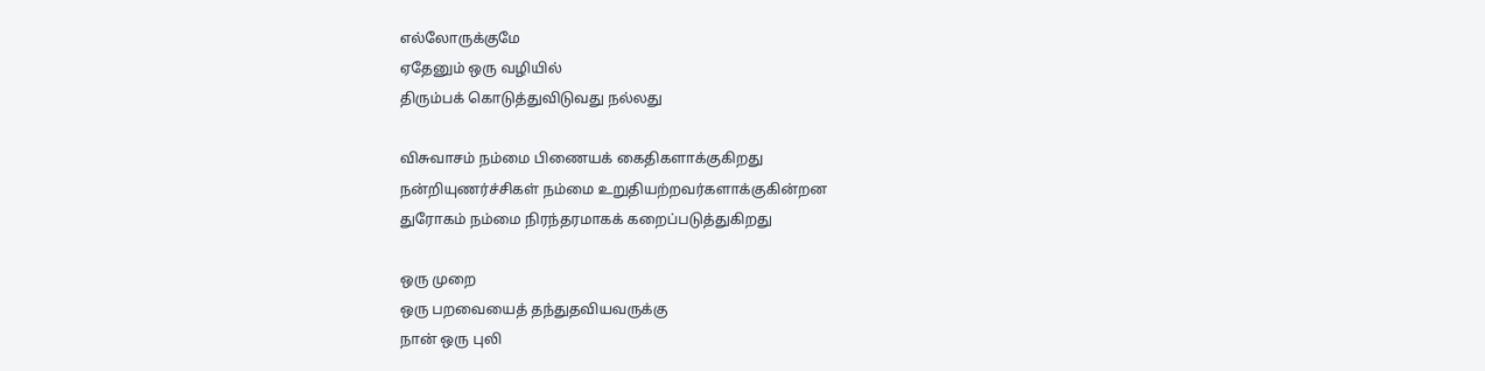எல்லோருக்குமே
ஏதேனும் ஒரு வழியில்
திரும்பக் கொடுத்துவிடுவது நல்லது

விசுவாசம் நம்மை பிணையக் கைதிகளாக்குகிறது
நன்றியுணர்ச்சிகள் நம்மை உறுதியற்றவர்களாக்குகின்றன
துரோகம் நம்மை நிரந்தரமாகக் கறைப்படுத்துகிறது

ஒரு முறை
ஒரு பறவையைத் தந்துதவியவருக்கு
நான் ஒரு புலி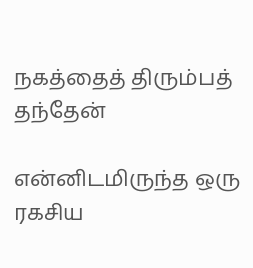நகத்தைத் திரும்பத் தந்தேன்

என்னிடமிருந்த ஒரு ரகசிய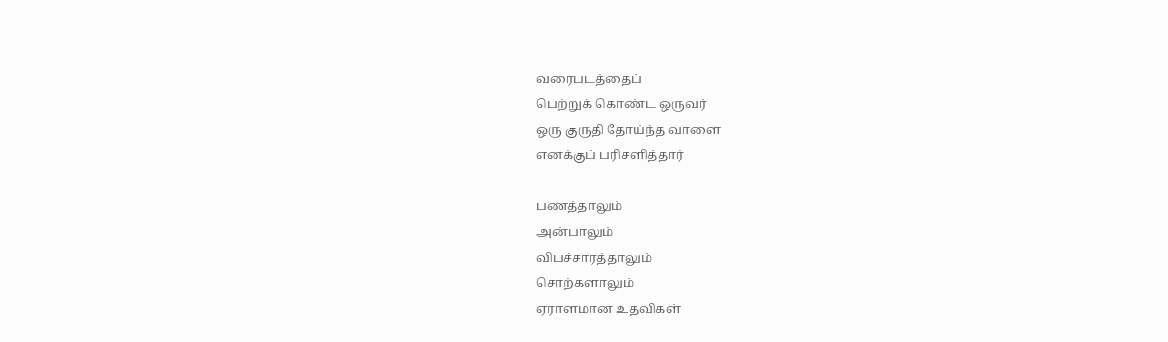வரைபடத்தைப்
பெற்றுக் கொண்ட ஒருவர்
ஒரு குருதி தோய்ந்த வாளை
எனக்குப் பரிசளித்தார்

பணத்தாலும்
அன்பாலும்
விபச்சாரத்தாலும்
சொற்களாலும்
ஏராளமான உதவிகள்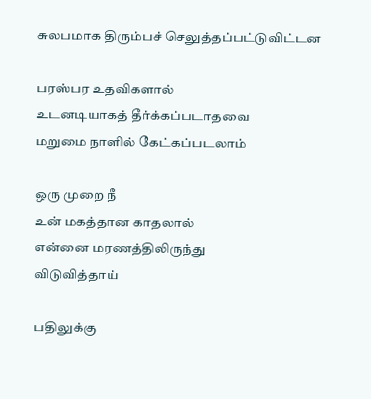சுலபமாக திரும்பச் செலுத்தப்பட்டுவிட்டன

பரஸ்பர உதவிகளால்
உடனடியாகத் தீர்க்கப்படாதவை
மறுமை நாளில் கேட்கப்படலாம்

ஒரு முறை நீ
உன் மகத்தான காதலால்
என்னை மரணத்திலிருந்து
விடுவித்தாய்

பதிலுக்கு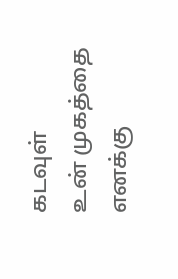கடவுள்
உன் முகத்தை எனக்கு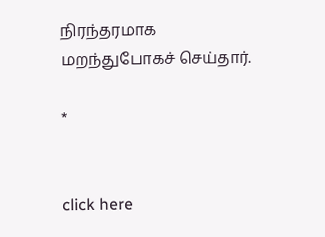நிரந்தரமாக
மறந்துபோகச் செய்தார்.

*


click here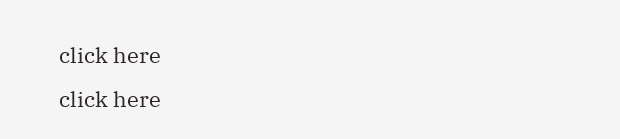click here
click here